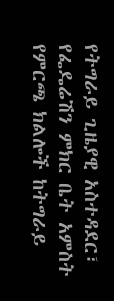የትግራይ ጊዜያዊ አስተዳደር፣ የፌዴሬሽን ምክር ቤት አምስት የምርጫ ክልሎች ከትግራይ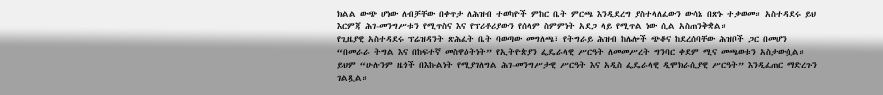ክልል ውጭ ሆነው ለብቻቸው በቀጥታ ለሕዝብ ተወካዮች ምከር ቤት ምርጫ እንዲደረግ ያስተላለፈውን ውሳኔ በጽኑ ተቃወመ። አስተዳደሩ ይህ እርምጃ ሕገ-መንግሥቱን የሚጥስና እና የፕሪቶሪያውን የሰላም ስምምነት አደጋ ላይ የሚጥል ነው ሲል አስጠንቅቋል።
የጊዜያዊ አስተዳደሩ ፕሬዝዳንት ጽሕፈት ቤት ባወጣው መግለጫ፣ የትግራይ ሕዝብ ከሌሎች ጭቆና ከደረሰባቸው ሕዝቦች ጋር በመሆን “በመራራ ትግል እና በከፍተኛ መስዋዕትነት” የኢትዮጵያን ፌዴራላዊ ሥርዓት ለመመሥረት ግንባር ቀደም ሚና መጫወቱን አስታውሷል። ይህም “ሁሉንም ዜጎች በእኩልነት የሚያገለግል ሕገ-መንግሥታዊ ሥርዓት እና አዲስ ፌዴራላዊ ዲሞክራሲያዊ ሥርዓት” እንዲፈጠር ማድረጉን ገልጿል።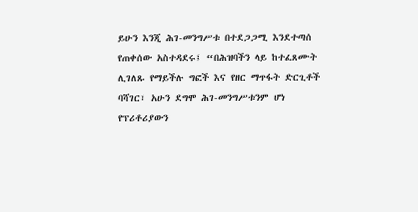ይሁን እንጂ ሕገ-መንግሥቱ በተደጋጋሚ እንደተጣሰ የጠቀሰው አስተዳደሩ፤ “በሕዝባችን ላይ ከተፈጸሙት ሊገለጹ የማይችሉ ግፎች እና የዘር ማጥፋት ድርጊቶች ባሻገር፣ አሁን ደግሞ ሕገ-መንግሥቱንም ሆነ የፕሪቶሪያውን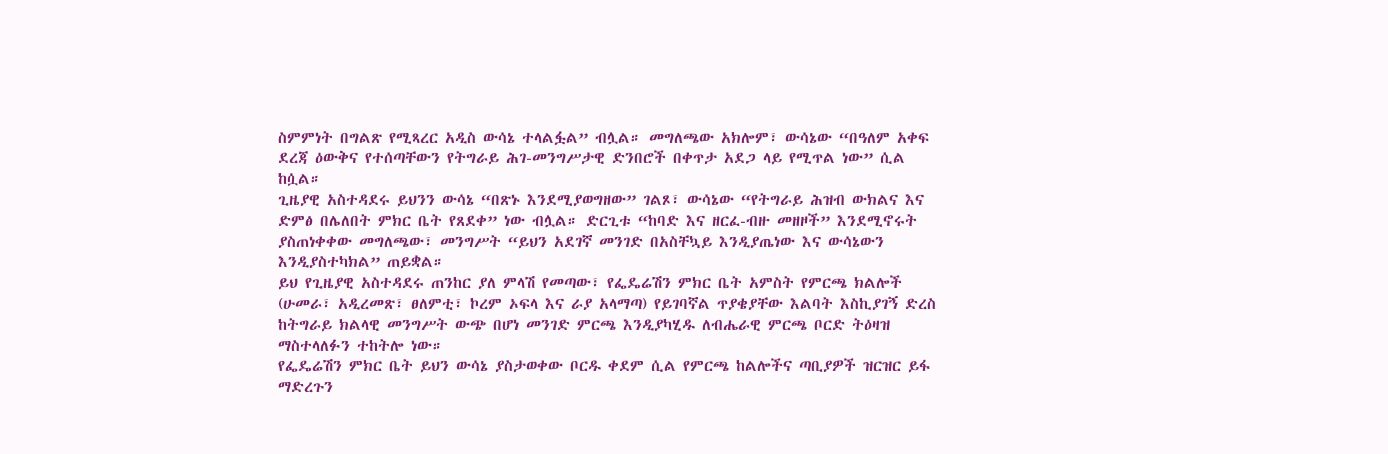ስምምነት በግልጽ የሚጻረር አዲስ ውሳኔ ተላልፏል” ብሏል። መግለጫው አክሎም፣ ውሳኔው “በዓለም አቀፍ ደረጃ ዕውቅና የተሰጣቸውን የትግራይ ሕገ-መንግሥታዊ ድንበሮች በቀጥታ አደጋ ላይ የሚጥል ነው” ሲል ከሷል።
ጊዜያዊ አስተዳደሩ ይህንን ውሳኔ “በጽኑ እንደሚያወግዘው” ገልጾ፣ ውሳኔው “የትግራይ ሕዝብ ውክልና እና ድምፅ በሌለበት ምክር ቤት የጸደቀ” ነው ብሏል። ድርጊቱ “ከባድ እና ዘርፈ-ብዙ መዘዞች” እንደሚኖሩት ያስጠነቀቀው መግለጫው፣ መንግሥት “ይህን አደገኛ መንገድ በአስቸኳይ እንዲያጤነው እና ውሳኔውን እንዲያስተካክል” ጠይቋል።
ይህ የጊዜያዊ አስተዳደሩ ጠንከር ያለ ምላሽ የመጣው፣ የፌዴሬሽን ምክር ቤት አምስት የምርጫ ክልሎች (ሁመራ፣ አዲረመጽ፣ ፀለምቲ፣ ኮረም ኦፍላ እና ራያ አላማጣ) የይገባኛል ጥያቄያቸው እልባት እስኪያገኝ ድረስ ከትግራይ ክልላዊ መንግሥት ውጭ በሆነ መንገድ ምርጫ እንዲያካሂዱ ለብሔራዊ ምርጫ ቦርድ ትዕዛዝ ማስተላለፉን ተከትሎ ነው።
የፌዴሬሽን ምክር ቤት ይህን ውሳኔ ያስታወቀው ቦርዱ ቀደም ሲል የምርጫ ከልሎችና ጣቢያዎች ዝርዝር ይፋ ማድረጉን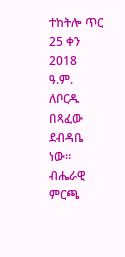ተከትሎ ጥር 25 ቀን 2018 ዓ.ም. ለቦርዱ በጻፈው ደብዳቤ ነው።
ብሔራዊ ምርጫ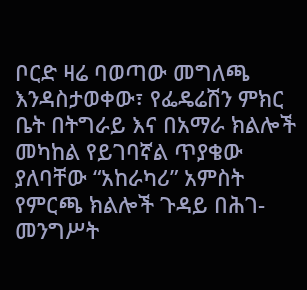ቦርድ ዛሬ ባወጣው መግለጫ እንዳስታወቀው፣ የፌዴሬሽን ምክር ቤት በትግራይ እና በአማራ ክልሎች መካከል የይገባኛል ጥያቄው ያለባቸው “አከራካሪ” አምስት የምርጫ ክልሎች ጉዳይ በሕገ-መንግሥት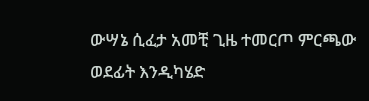ውሣኔ ሲፈታ አመቺ ጊዜ ተመርጦ ምርጫው ወደፊት እንዲካሄድ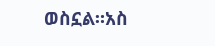ወስኗል።አስ